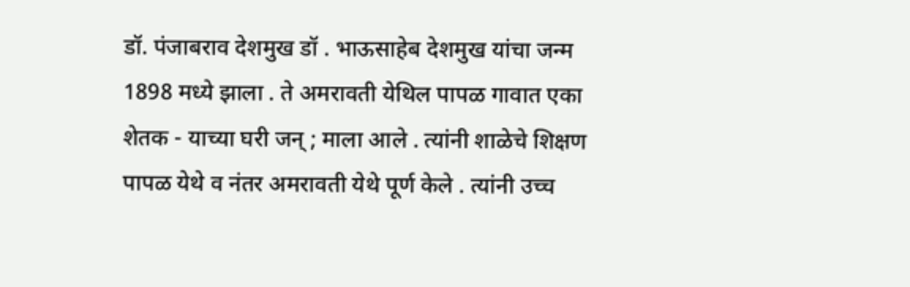डॉ. पंजाबराव देशमुख डॉ . भाऊसाहेब देशमुख यांचा जन्म 1898 मध्ये झाला . ते अमरावती येथिल पापळ गावात एका शेतक - याच्या घरी जन् ; माला आले . त्यांनी शाळेचे शिक्षण पापळ येथे व नंतर अमरावती येथे पूर्ण केले . त्यांनी उच्च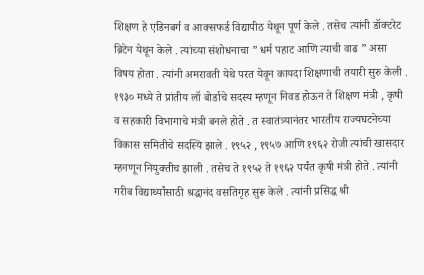शिक्षण हे एडिनबर्ग व आक्सफर्ड विद्यापीठ येथून पूर्ण केले . तसेच त्यांनी डॉक्टरेट ब्रिटेन येथून केले . त्यांच्या संशोधनाचा ” धर्म पहाट आणि त्याची वाढ ” असा विषय होता . त्यांनी अमरावती येथे परत येवून कायदा शिक्षणाची तयारी सुरु केली . १९३० मध्ये ते प्रांतीय लॉ बोर्डाचे सदस्य म्हणून निवड होऊन ते शिक्षण मंत्री , कृषी व सहकारी विभागाचे मंत्री बनले होते . त स्वातंत्र्यानंतर भारतीय राज्यघटनेच्या विकास समितीचे सदस्यि झाले . १९५२ , १९५७ आणि १९६२ रोजी त्यांची खासदार म्हनणून नियुक्तीच झाली . तसेच ते १९५२ ते १९६२ पर्यंत कृषी मंत्री होते . त्यांनी गरीब विद्यार्थ्यांसाठी श्रद्धानंद वसतिगृह सुरू केले . त्यांनी प्रसिद्ध श्री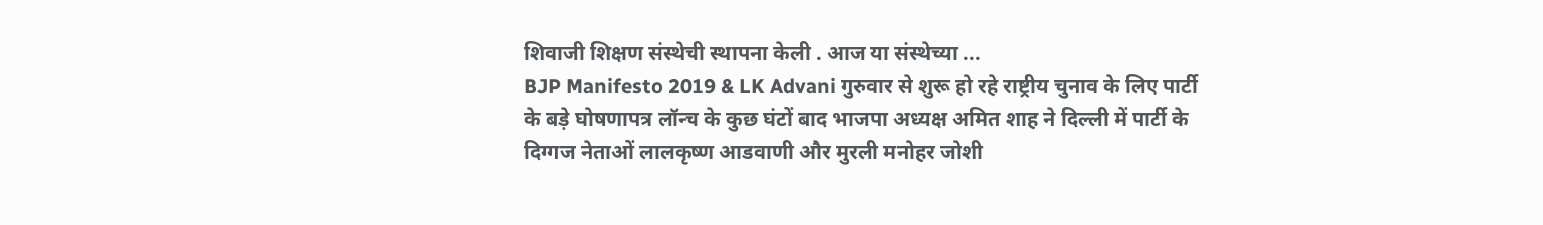शिवाजी शिक्षण संस्थेची स्थापना केली . आज या संस्थेच्या ...
BJP Manifesto 2019 & LK Advani गुरुवार से शुरू हो रहे राष्ट्रीय चुनाव के लिए पार्टी के बड़े घोषणापत्र लॉन्च के कुछ घंटों बाद भाजपा अध्यक्ष अमित शाह ने दिल्ली में पार्टी के दिग्गज नेताओं लालकृष्ण आडवाणी और मुरली मनोहर जोशी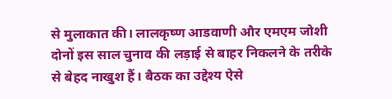से मुलाकात की। लालकृष्ण आडवाणी और एमएम जोशी दोनों इस साल चुनाव की लड़ाई से बाहर निकलने के तरीके से बेहद नाखुश हैं। बैठक का उद्देश्य ऐसे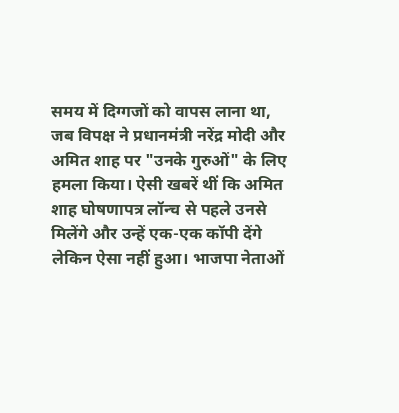समय में दिग्गजों को वापस लाना था, जब विपक्ष ने प्रधानमंत्री नरेंद्र मोदी और अमित शाह पर "उनके गुरुओं" के लिए हमला किया। ऐसी खबरें थीं कि अमित शाह घोषणापत्र लॉन्च से पहले उनसे मिलेंगे और उन्हें एक-एक कॉपी देंगे लेकिन ऐसा नहीं हुआ। भाजपा नेताओं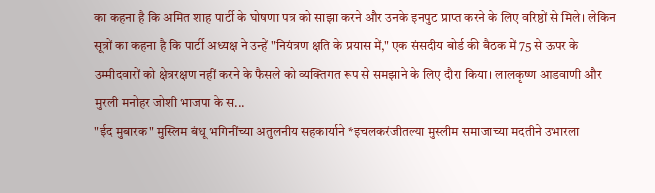का कहना है कि अमित शाह पार्टी के घोषणा पत्र को साझा करने और उनके इनपुट प्राप्त करने के लिए वरिष्ठों से मिले। लेकिन सूत्रों का कहना है कि पार्टी अध्यक्ष ने उन्हें "नियंत्रण क्षति के प्रयास में," एक संसदीय बोर्ड की बैठक में 75 से ऊपर के उम्मीदवारों को क्षेत्ररक्षण नहीं करने के फैसले को व्यक्तिगत रूप से समझाने के लिए दौरा किया। लालकृष्ण आडवाणी और मुरली मनोहर जोशी भाजपा के स...
"ईद मुबारक" मुस्लिम बंधू भगिनींच्या अतुलनीय सहकार्याने *इचलकरंजीतल्या मुस्लीम समाजाच्या मदतीने उभारला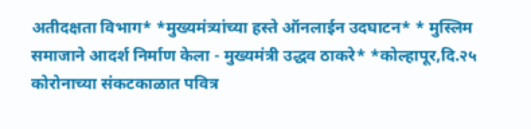अतीदक्षता विभाग* *मुख्यमंत्र्यांच्या हस्ते ऑनलाईन उदघाटन* * मुस्लिम समाजाने आदर्श निर्माण केला - मुख्यमंत्री उद्धव ठाकरे* *कोल्हापूर,दि.२५ कोरोनाच्या संकटकाळात पवित्र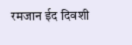रमजान ईद दिवशी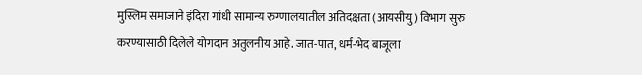मुस्लिम समाजाने इंदिरा गांधी सामान्य रुग्णालयातील अतिदक्षता (आयसीयु) विभाग सुरु करण्यासाठी दिलेले योगदान अतुलनीय आहे. जात-पात, धर्म-भेद बाजूला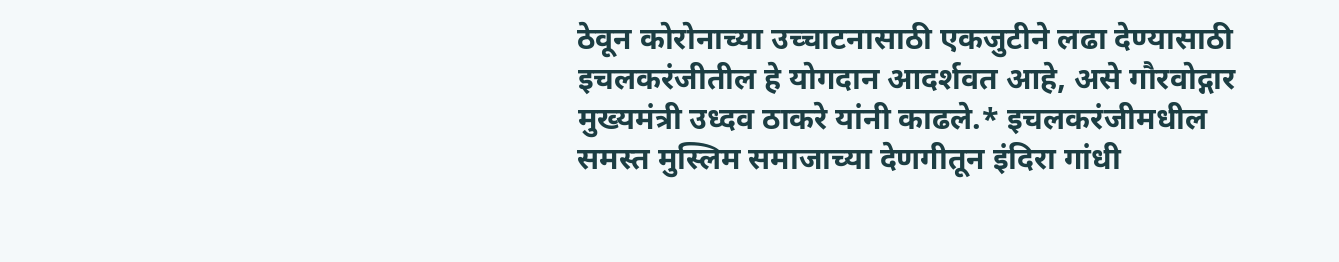ठेवून कोरोनाच्या उच्चाटनासाठी एकजुटीने लढा देण्यासाठी इचलकरंजीतील हे योगदान आदर्शवत आहे, असे गौरवोद्गार मुख्यमंत्री उध्दव ठाकरे यांनी काढले.* इचलकरंजीमधील समस्त मुस्लिम समाजाच्या देणगीतून इंदिरा गांधी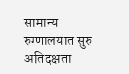सामान्य रुग्णालयात सुरु अतिदक्षता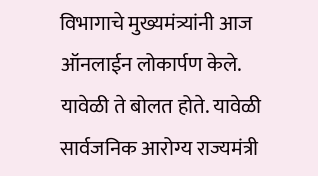विभागाचे मुख्यमंत्र्यांनी आज ऑनलाईन लोकार्पण केले. यावेळी ते बोलत होते. यावेळी सार्वजनिक आरोग्य राज्यमंत्री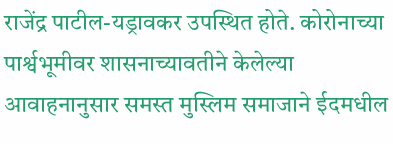राजेंद्र पाटील-यड्रावकर उपस्थित होते. कोरोनाच्या पार्श्वभूमीवर शासनाच्यावतीने केलेल्या आवाहनानुसार समस्त मुस्लिम समाजाने ईदमधील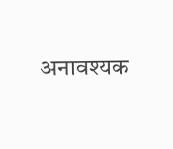अनावश्यक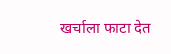खर्चाला फाटा देत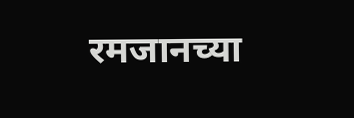रमजानच्या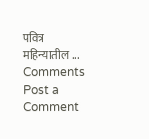पवित्र महिन्यातील ...
Comments
Post a Comment